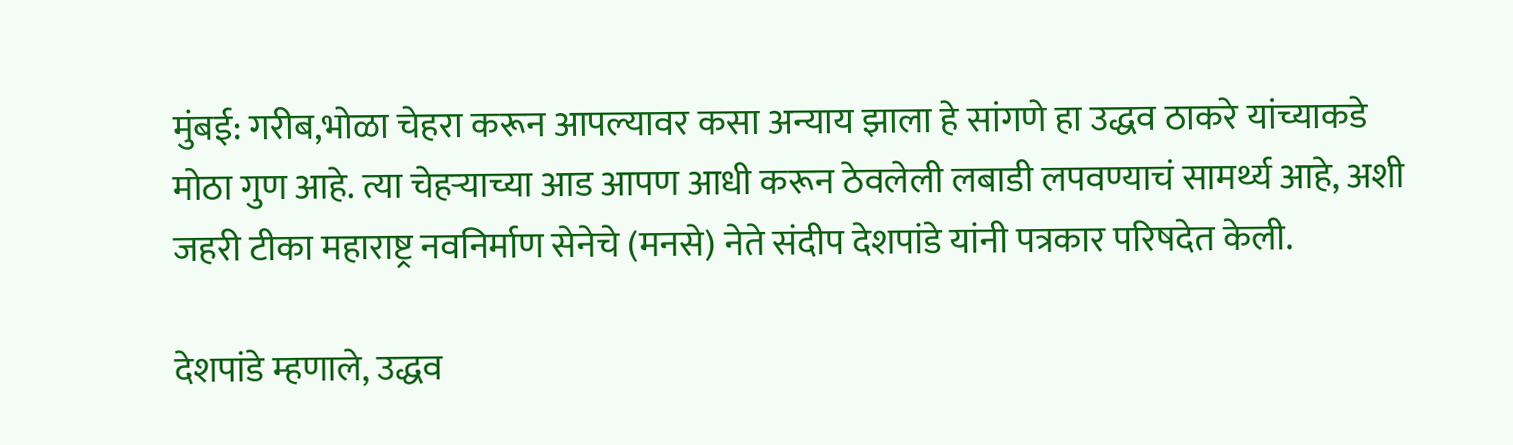मुंबई: गरीब,भोळा चेहरा करून आपल्यावर कसा अन्याय झाला हे सांगणे हा उद्धव ठाकरे यांच्याकडे मोठा गुण आहे. त्या चेहऱ्याच्या आड आपण आधी करून ठेवलेली लबाडी लपवण्याचं सामर्थ्य आहे, अशी जहरी टीका महाराष्ट्र नवनिर्माण सेनेचे (मनसे) नेते संदीप देशपांडे यांनी पत्रकार परिषदेत केली.

देशपांडे म्हणाले, उद्धव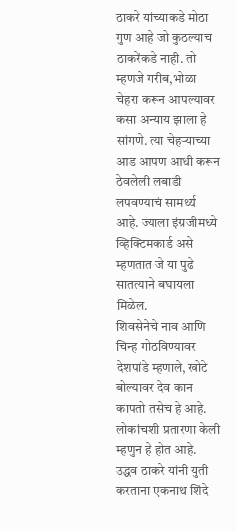ठाकरे यांच्याकडे मोठा गुण आहे जो कुठल्याच ठाकरेंकडे नाही. तो म्हणजे गरीब,भोळा चेहरा करून आपल्यावर कसा अन्याय झाला हे सांगणे. त्या चेहऱ्याच्या आड आपण आधी करून ठेवलेली लबाडी लपवण्याचं सामर्थ्य आहे. ज्याला इंग्रजीमध्ये व्हिक्टिमकार्ड असे म्हणतात जे या पुढे सातत्याने बघायला मिळेल.
शिवसेनेचे नाव आणि चिन्ह गोठविण्यावर देशपांडे म्हणाले, खोटे बोल्यावर देव कान कापतो तसेच हे आहे. लोकांचशी प्रतारणा केली म्हणुन हे होत आहे. उद्धव ठाकरे यांनी युती करताना एकनाथ शिंदे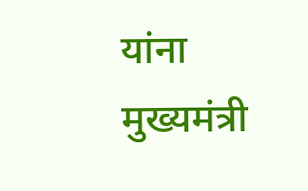यांना मुख्यमंत्री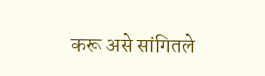करू असे सांगितले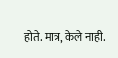होते. मात्र, केले नाही.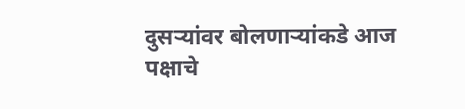दुसऱ्यांवर बोलणाऱ्यांकडे आज पक्षाचे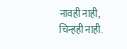नावही नाही, चिन्हही नाही.